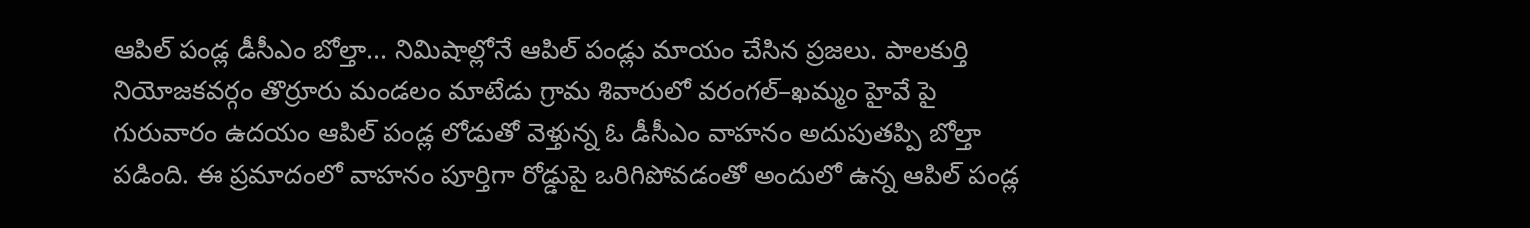ఆపిల్ పండ్ల డీసీఎం బోల్తా... నిమిషాల్లోనే ఆపిల్ పండ్లు మాయం చేసిన ప్రజలు. పాలకుర్తి నియోజకవర్గం తొర్రూరు మండలం మాటేడు గ్రామ శివారులో వరంగల్–ఖమ్మం హైవే పై గురువారం ఉదయం ఆపిల్ పండ్ల లోడుతో వెళ్తున్న ఓ డీసీఎం వాహనం అదుపుతప్పి బోల్తా పడింది. ఈ ప్రమాదంలో వాహనం పూర్తిగా రోడ్డుపై ఒరిగిపోవడంతో అందులో ఉన్న ఆపిల్ పండ్ల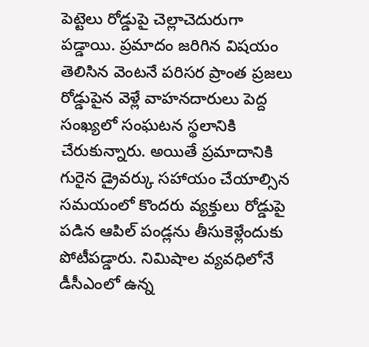పెట్టెలు రోడ్డుపై చెల్లాచెదురుగా పడ్డాయి. ప్రమాదం జరిగిన విషయం తెలిసిన వెంటనే పరిసర ప్రాంత ప్రజలు రోడ్డుపైన వెళ్లే వాహనదారులు పెద్ద సంఖ్యలో సంఘటన స్థలానికి చేరుకున్నారు. అయితే ప్రమాదానికి గురైన డ్రైవర్కు సహాయం చేయాల్సిన సమయంలో కొందరు వ్యక్తులు రోడ్డుపై పడిన ఆపిల్ పండ్లను తీసుకెళ్లేందుకు పోటీపడ్డారు. నిమిషాల వ్యవధిలోనే డీసీఎంలో ఉన్న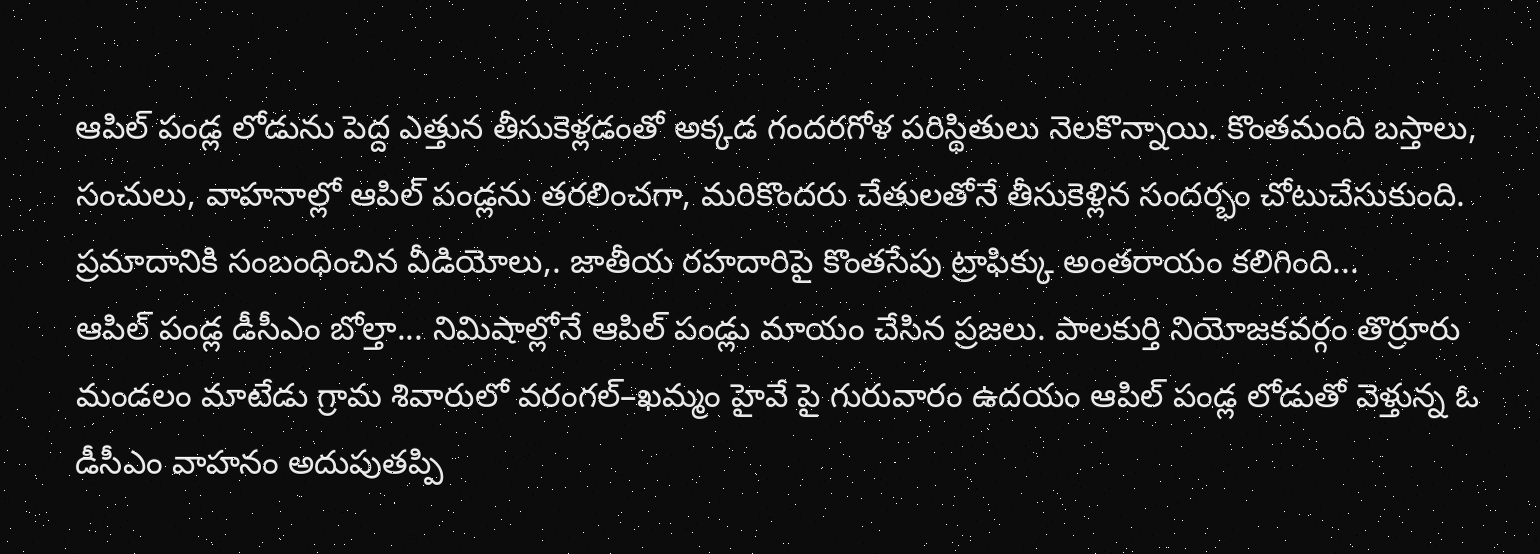ఆపిల్ పండ్ల లోడును పెద్ద ఎత్తున తీసుకెళ్లడంతో అక్కడ గందరగోళ పరిస్థితులు నెలకొన్నాయి. కొంతమంది బస్తాలు, సంచులు, వాహనాల్లో ఆపిల్ పండ్లను తరలించగా, మరికొందరు చేతులతోనే తీసుకెళ్లిన సందర్భం చోటుచేసుకుంది. ప్రమాదానికి సంబంధించిన వీడియోలు,. జాతీయ రహదారిపై కొంతసేపు ట్రాఫిక్కు అంతరాయం కలిగింది...
ఆపిల్ పండ్ల డీసీఎం బోల్తా... నిమిషాల్లోనే ఆపిల్ పండ్లు మాయం చేసిన ప్రజలు. పాలకుర్తి నియోజకవర్గం తొర్రూరు మండలం మాటేడు గ్రామ శివారులో వరంగల్–ఖమ్మం హైవే పై గురువారం ఉదయం ఆపిల్ పండ్ల లోడుతో వెళ్తున్న ఓ డీసీఎం వాహనం అదుపుతప్పి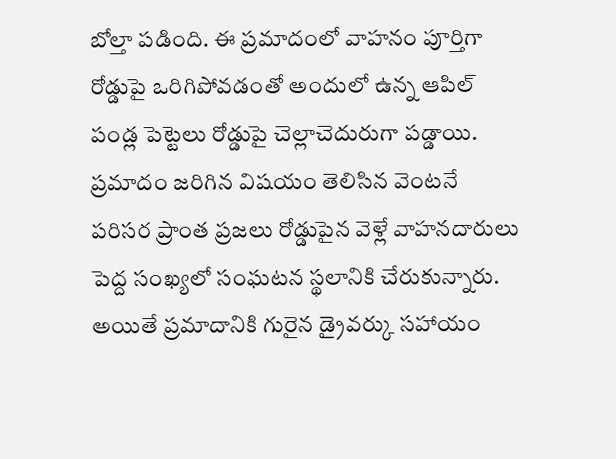బోల్తా పడింది. ఈ ప్రమాదంలో వాహనం పూర్తిగా రోడ్డుపై ఒరిగిపోవడంతో అందులో ఉన్న ఆపిల్ పండ్ల పెట్టెలు రోడ్డుపై చెల్లాచెదురుగా పడ్డాయి. ప్రమాదం జరిగిన విషయం తెలిసిన వెంటనే పరిసర ప్రాంత ప్రజలు రోడ్డుపైన వెళ్లే వాహనదారులు పెద్ద సంఖ్యలో సంఘటన స్థలానికి చేరుకున్నారు. అయితే ప్రమాదానికి గురైన డ్రైవర్కు సహాయం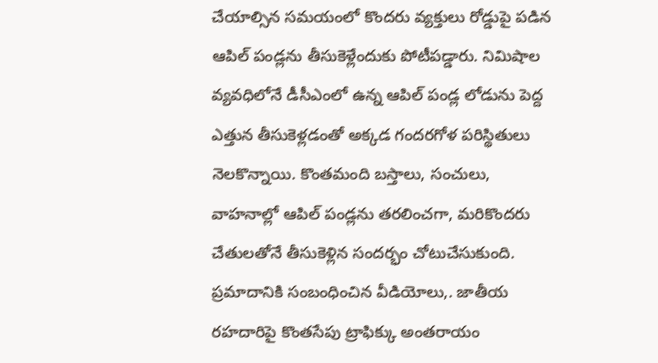చేయాల్సిన సమయంలో కొందరు వ్యక్తులు రోడ్డుపై పడిన ఆపిల్ పండ్లను తీసుకెళ్లేందుకు పోటీపడ్డారు. నిమిషాల వ్యవధిలోనే డీసీఎంలో ఉన్న ఆపిల్ పండ్ల లోడును పెద్ద ఎత్తున తీసుకెళ్లడంతో అక్కడ గందరగోళ పరిస్థితులు నెలకొన్నాయి. కొంతమంది బస్తాలు, సంచులు, వాహనాల్లో ఆపిల్ పండ్లను తరలించగా, మరికొందరు చేతులతోనే తీసుకెళ్లిన సందర్భం చోటుచేసుకుంది. ప్రమాదానికి సంబంధించిన వీడియోలు,. జాతీయ రహదారిపై కొంతసేపు ట్రాఫిక్కు అంతరాయం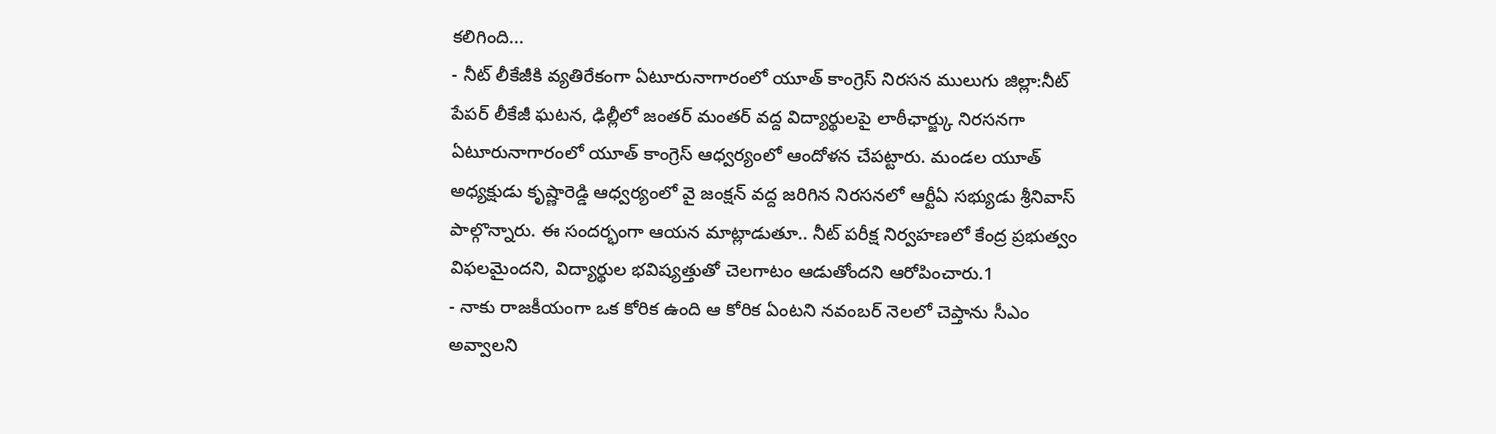కలిగింది...
- నీట్ లీకేజీకి వ్యతిరేకంగా ఏటూరునాగారంలో యూత్ కాంగ్రెస్ నిరసన ములుగు జిల్లా:నీట్ పేపర్ లీకేజీ ఘటన, ఢిల్లీలో జంతర్ మంతర్ వద్ద విద్యార్థులపై లాఠీఛార్జ్కు నిరసనగా ఏటూరునాగారంలో యూత్ కాంగ్రెస్ ఆధ్వర్యంలో ఆందోళన చేపట్టారు. మండల యూత్ అధ్యక్షుడు కృష్ణారెడ్డి ఆధ్వర్యంలో వై జంక్షన్ వద్ద జరిగిన నిరసనలో ఆర్టీఏ సభ్యుడు శ్రీనివాస్ పాల్గొన్నారు. ఈ సందర్భంగా ఆయన మాట్లాడుతూ.. నీట్ పరీక్ష నిర్వహణలో కేంద్ర ప్రభుత్వం విఫలమైందని, విద్యార్థుల భవిష్యత్తుతో చెలగాటం ఆడుతోందని ఆరోపించారు.1
- నాకు రాజకీయంగా ఒక కోరిక ఉంది ఆ కోరిక ఏంటని నవంబర్ నెలలో చెప్తాను సీఎం అవ్వాలని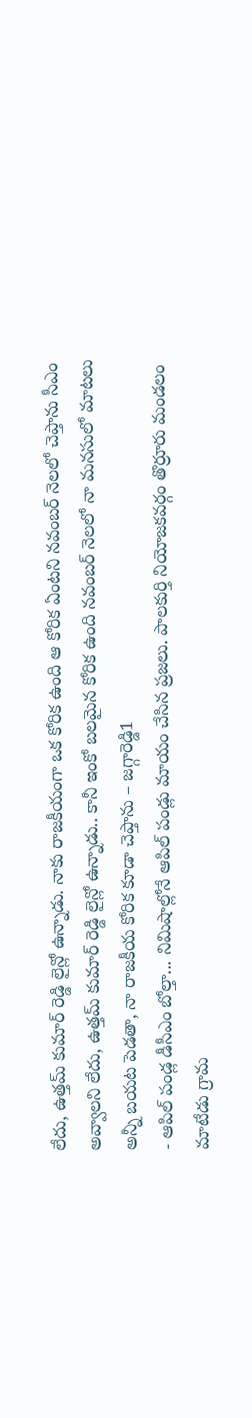లేదు, ఉత్తమ్ కుమార్ రెడ్డి లైన్లో ఉన్నాడు. నాకు రాజకీయంగా ఒక కోరిక ఉంది ఆ కోరిక ఏంటని నవంబర్ నెలలో చెప్తాను సీఎం అవ్వాలని లేదు, ఉత్తమ్ కుమార్ రెడ్డి లైన్లో ఉన్నాడు.. కానీ ఇంకో బలమైన కోరిక ఉంది నవంబర్ నెలలో నా మనసులో మాటలు అన్నీ బయట పెడతా, నా రాజకీయ కోరిక కూడా చెప్తాను – జగ్గారెడ్డి1
- ఆపిల్ పండ్ల డీసీఎం బోల్తా... నిమిషాల్లోనే ఆపిల్ పండ్లు మాయం చేసిన ప్రజలు. పాలకుర్తి నియోజకవర్గం తొర్రూరు మండలం మాటేడు గ్రామ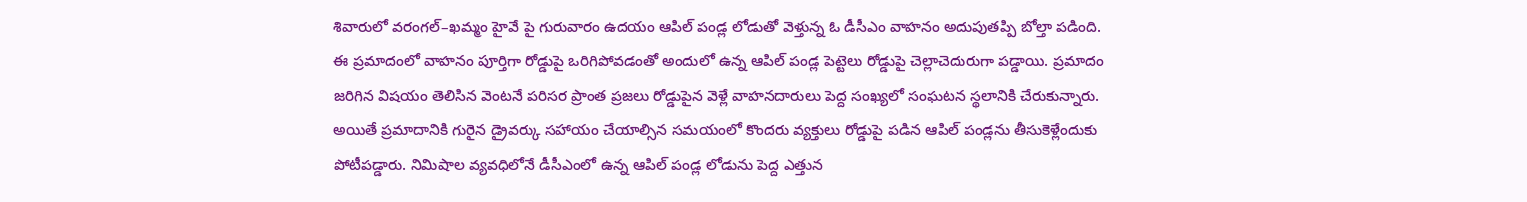శివారులో వరంగల్–ఖమ్మం హైవే పై గురువారం ఉదయం ఆపిల్ పండ్ల లోడుతో వెళ్తున్న ఓ డీసీఎం వాహనం అదుపుతప్పి బోల్తా పడింది. ఈ ప్రమాదంలో వాహనం పూర్తిగా రోడ్డుపై ఒరిగిపోవడంతో అందులో ఉన్న ఆపిల్ పండ్ల పెట్టెలు రోడ్డుపై చెల్లాచెదురుగా పడ్డాయి. ప్రమాదం జరిగిన విషయం తెలిసిన వెంటనే పరిసర ప్రాంత ప్రజలు రోడ్డుపైన వెళ్లే వాహనదారులు పెద్ద సంఖ్యలో సంఘటన స్థలానికి చేరుకున్నారు. అయితే ప్రమాదానికి గురైన డ్రైవర్కు సహాయం చేయాల్సిన సమయంలో కొందరు వ్యక్తులు రోడ్డుపై పడిన ఆపిల్ పండ్లను తీసుకెళ్లేందుకు పోటీపడ్డారు. నిమిషాల వ్యవధిలోనే డీసీఎంలో ఉన్న ఆపిల్ పండ్ల లోడును పెద్ద ఎత్తున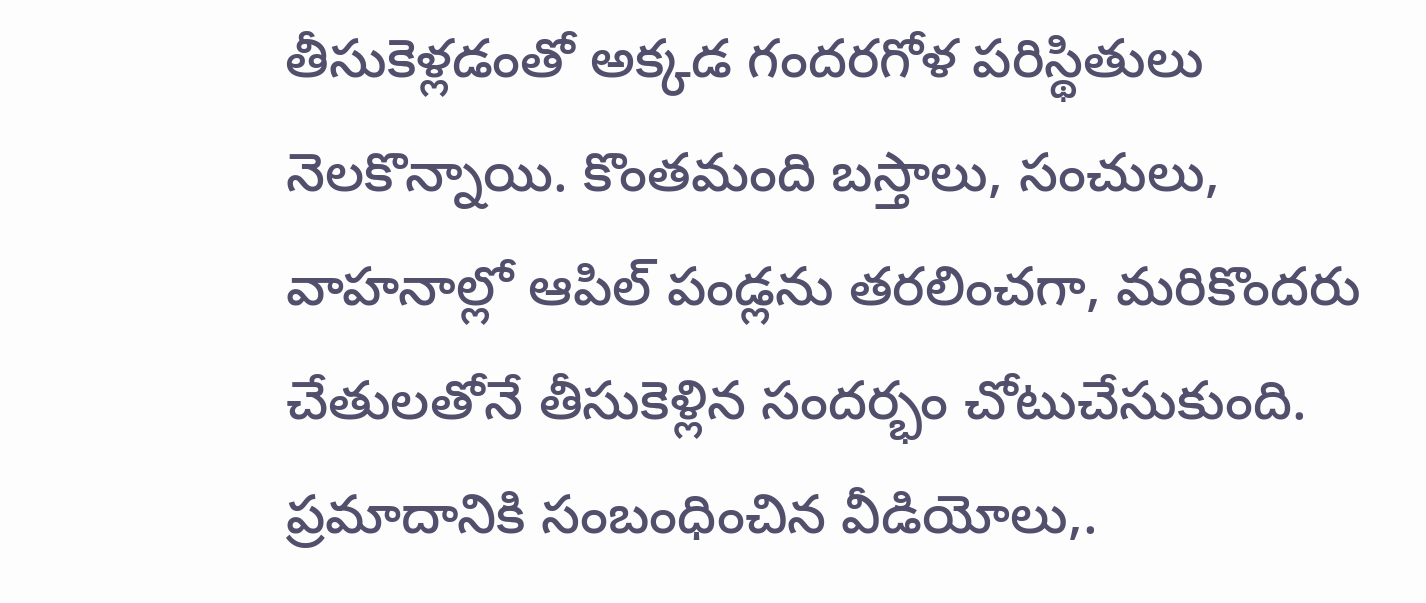తీసుకెళ్లడంతో అక్కడ గందరగోళ పరిస్థితులు నెలకొన్నాయి. కొంతమంది బస్తాలు, సంచులు, వాహనాల్లో ఆపిల్ పండ్లను తరలించగా, మరికొందరు చేతులతోనే తీసుకెళ్లిన సందర్భం చోటుచేసుకుంది. ప్రమాదానికి సంబంధించిన వీడియోలు,.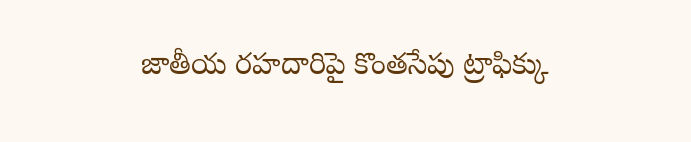జాతీయ రహదారిపై కొంతసేపు ట్రాఫిక్కు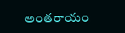అంతరాయం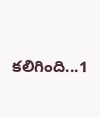కలిగింది...1